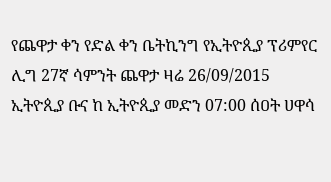የጨዋታ ቀን የድል ቀን ቤትኪንግ የኢትዮጲያ ፕሪምየር ሊግ 27ኛ ሳምንት ጨዋታ ዛሬ 26/09/2015 ኢትዮጲያ ቡና ከ ኢትዮጲያ መድን 07:00 ሰዐት ሀዋሳ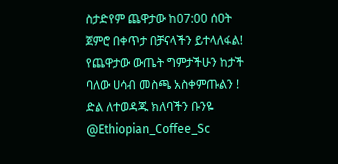ስታድየም ጨዋታው ከ07:00 ሰዐት ጀምሮ በቀጥታ በቻናላችን ይተላለፋል! የጨዋታው ውጤት ግምታችሁን ከታች ባለው ሀሳብ መስጫ አስቀምጡልን ! ድል ለተወዳጁ ክለባችን ቡንዬ @Ethiopian_Coffee_Sc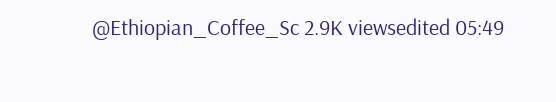@Ethiopian_Coffee_Sc 2.9K viewsedited 05:49